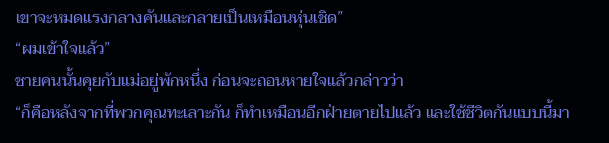เขาจะหมดแรงกลางคันและกลายเป็นเหมือนหุ่นเชิด”
“ผมเข้าใจแล้ว”
ชายคนนั้นคุยกับแม่อยู่พักหนึ่ง ก่อนจะถอนหายใจแล้วกล่าวว่า
“ก็คือหลังจากที่พวกคุณทะเลาะกัน ก็ทำเหมือนอีกฝ่ายตายไปแล้ว และใช้ชีวิตกันแบบนี้มา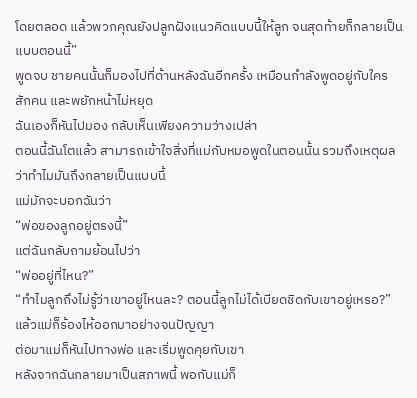โดยตลอด แล้วพวกคุณยังปลูกฝังแนวคิดแบบนี้ให้ลูก จนสุดท้ายก็กลายเป็นแบบตอนนี้”
พูดจบ ชายคนนั้นก็มองไปที่ด้านหลังฉันอีกครั้ง เหมือนกำลังพูดอยู่กับใครสักคน และพยักหน้าไม่หยุด
ฉันเองก็หันไปมอง กลับเห็นเพียงความว่างเปล่า
ตอนนี้ฉันโตแล้ว สามารถเข้าใจสิ่งที่แม่กับหมอพูดในตอนนั้น รวมถึงเหตุผลว่าทำไมมันถึงกลายเป็นแบบนี้
แม่มักจะบอกฉันว่า
“พ่อของลูกอยู่ตรงนี้”
แต่ฉันกลับถามย้อนไปว่า
“พ่ออยู่ที่ไหน?”
“ทำไมลูกถึงไม่รู้ว่าเขาอยู่ไหนละ? ตอนนี้ลูกไม่ได้เบียดชิดกับเขาอยู่เหรอ?”
แล้วแม่ก็ร้องไห้ออกมาอย่างจนปัญญา
ต่อมาแม่ก็หันไปทางพ่อ และเริ่มพูดคุยกับเขา
หลังจากฉันกลายมาเป็นสภาพนี้ พอกับแม่ก็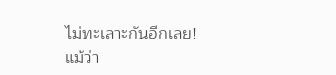ไม่ทะเลาะกันอีกเลย!
แม้ว่า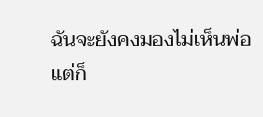ฉันจะยังคงมองไม่เห็นพ่อ แต่ก็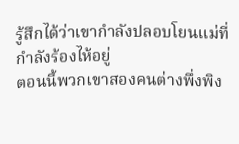รู้สึกได้ว่าเขากำลังปลอบโยนแม่ที่กำลังร้องไห้อยู่
ตอนนี้พวกเขาสองคนต่างพึ่งพิง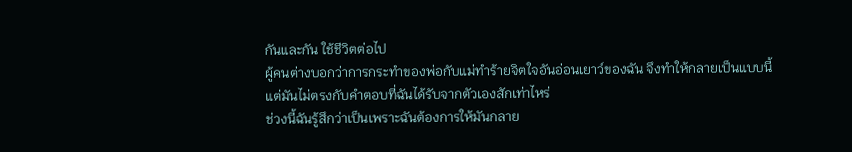กันและกัน ใช้ชีวิตต่อไป
ผู้คนต่างบอกว่าการกระทำของพ่อกับแม่ทำร้ายจิตใจอันอ่อนเยาว์ของฉัน จึงทำให้กลายเป็นแบบนี้
แต่มันไม่ตรงกับคำตอบที่ฉันได้รับจากตัวเองสักเท่าไหร่
ช่วงนี้ฉันรู้สึกว่าเป็นเพราะฉันต้องการให้มันกลาย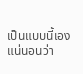เป็นแบบนี้เอง แน่นอนว่า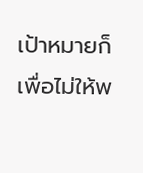เป้าหมายก็เพื่อไม่ให้พ